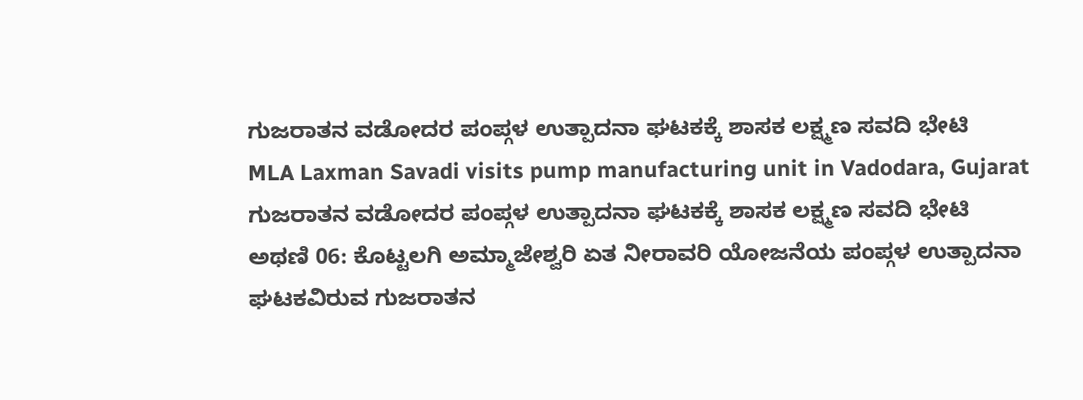ಗುಜರಾತನ ವಡೋದರ ಪಂಪ್ಗಳ ಉತ್ಪಾದನಾ ಘಟಕಕ್ಕೆ ಶಾಸಕ ಲಕ್ಷ್ಮಣ ಸವದಿ ಭೇಟಿ
MLA Laxman Savadi visits pump manufacturing unit in Vadodara, Gujarat
ಗುಜರಾತನ ವಡೋದರ ಪಂಪ್ಗಳ ಉತ್ಪಾದನಾ ಘಟಕಕ್ಕೆ ಶಾಸಕ ಲಕ್ಷ್ಮಣ ಸವದಿ ಭೇಟಿ
ಅಥಣಿ 06: ಕೊಟ್ಟಲಗಿ ಅಮ್ಮಾಜೇಶ್ವರಿ ಏತ ನೀರಾವರಿ ಯೋಜನೆಯ ಪಂಪ್ಗಳ ಉತ್ಪಾದನಾ ಘಟಕವಿರುವ ಗುಜರಾತನ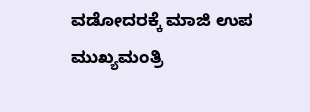ವಡೋದರಕ್ಕೆ ಮಾಜಿ ಉಪ ಮುಖ್ಯಮಂತ್ರಿ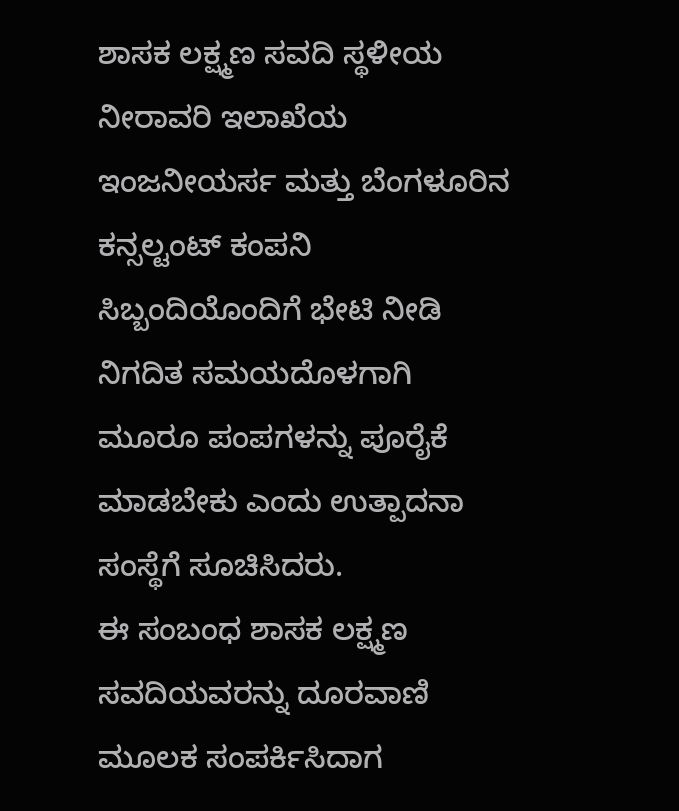ಶಾಸಕ ಲಕ್ಷ್ಮಣ ಸವದಿ ಸ್ಥಳೀಯ ನೀರಾವರಿ ಇಲಾಖೆಯ ಇಂಜನೀಯರ್ಸ ಮತ್ತು ಬೆಂಗಳೂರಿನ ಕನ್ಸಲ್ಟಂಟ್ ಕಂಪನಿ ಸಿಬ್ಬಂದಿಯೊಂದಿಗೆ ಭೇಟಿ ನೀಡಿ ನಿಗದಿತ ಸಮಯದೊಳಗಾಗಿ ಮೂರೂ ಪಂಪಗಳನ್ನು ಪೂರೈಕೆ ಮಾಡಬೇಕು ಎಂದು ಉತ್ಪಾದನಾ ಸಂಸ್ಥೆಗೆ ಸೂಚಿಸಿದರು.
ಈ ಸಂಬಂಧ ಶಾಸಕ ಲಕ್ಷ್ಮಣ ಸವದಿಯವರನ್ನು ದೂರವಾಣಿ ಮೂಲಕ ಸಂಪರ್ಕಿಸಿದಾಗ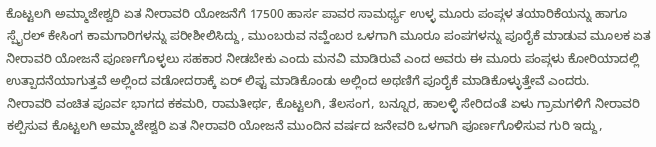ಕೊಟ್ಟಲಗಿ ಅಮ್ಮಾಜೇಶ್ವರಿ ಏತ ನೀರಾವರಿ ಯೋಜನೆಗೆ 17500 ಹಾರ್ಸ ಪಾವರ ಸಾಮರ್ಥ್ಯ ಉಳ್ಳ ಮೂರು ಪಂಪ್ಗಳ ತಯಾರಿಕೆಯನ್ನು ಹಾಗೂ ಸ್ಪೈರಲ್ ಕೇಸಿಂಗ ಕಾಮಗಾರಿಗಳನ್ನು ಪರೀಶೀಲಿಸಿದ್ದು, ಮುಂಬರುವ ನವ್ಹೆಂಬರ ಒಳಗಾಗಿ ಮೂರೂ ಪಂಪಗಳನ್ನು ಪೂರೈಕೆ ಮಾಡುವ ಮೂಲಕ ಏತ ನೀರಾವರಿ ಯೋಜನೆ ಪೂರ್ಣಗೊಳ್ಳಲು ಸಹಕಾರ ನೀಡಬೇಕು ಎಂದು ಮನವಿ ಮಾಡಿರುವೆ ಎಂದ ಅವರು ಈ ಮೂರು ಪಂಪ್ಗಳು ಕೋರಿಯಾದಲ್ಲಿ ಉತ್ಪಾದನೆಯಾಗುತ್ತವೆ ಅಲ್ಲಿಂದ ವಡೋದರಾಕ್ಕೆ ಏರ್ ಲಿಫ್ಟ ಮಾಡಿಕೊಂಡು ಅಲ್ಲಿಂದ ಅಥಣಿಗೆ ಪೂರೈಕೆ ಮಾಡಿಕೊಳ್ಳುತ್ತೇವೆ ಎಂದರು.
ನೀರಾವರಿ ವಂಚಿತ ಪೂರ್ವ ಭಾಗದ ಕಕಮರಿ, ರಾಮತೀರ್ಥ, ಕೊಟ್ಟಲಗಿ, ತೆಲಸಂಗ, ಬನ್ನೂರ, ಹಾಲಳ್ಳಿ ಸೇರಿದಂತೆ ಏಳು ಗ್ರಾಮಗಳಿಗೆ ನೀರಾವರಿ ಕಲ್ಪಿಸುವ ಕೊಟ್ಟಲಗಿ ಅಮ್ಮಾಜೇಶ್ವರಿ ಏತ ನೀರಾವರಿ ಯೋಜನೆ ಮುಂದಿನ ವರ್ಷದ ಜನೇವರಿ ಒಳಗಾಗಿ ಪೂರ್ಣಗೊಳಿಸುವ ಗುರಿ ಇದ್ದು,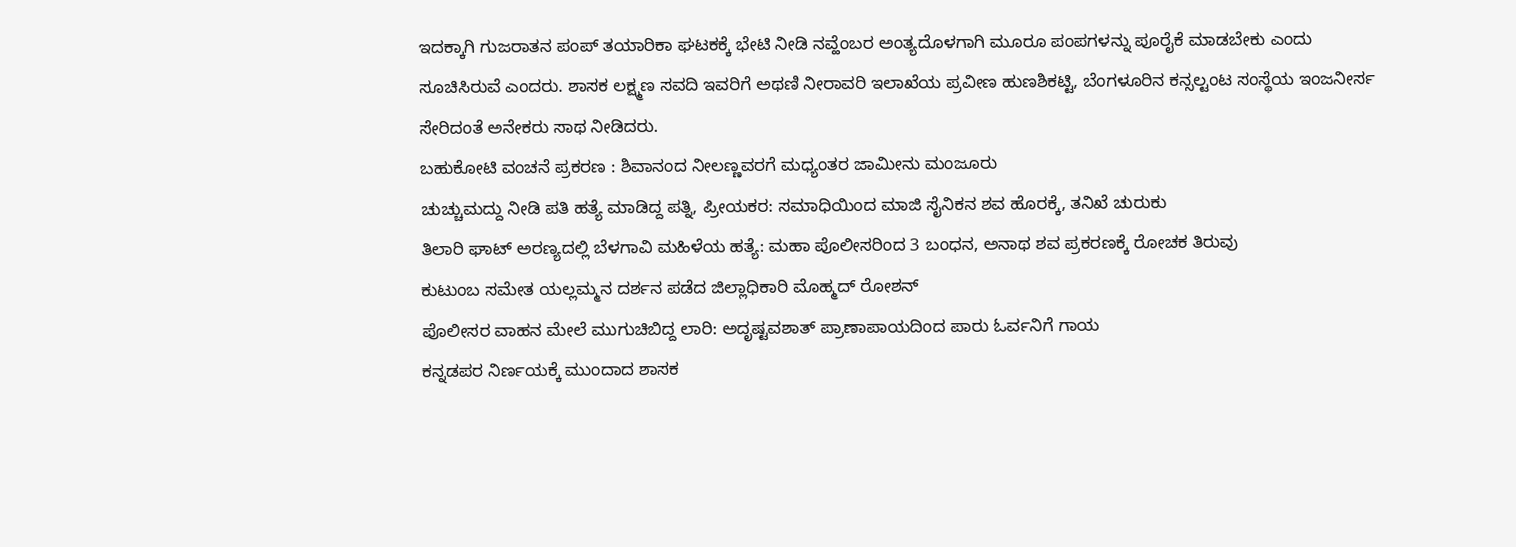ಇದಕ್ಕಾಗಿ ಗುಜರಾತನ ಪಂಪ್ ತಯಾರಿಕಾ ಘಟಕಕ್ಕೆ ಭೇಟಿ ನೀಡಿ ನವ್ಹೆಂಬರ ಅಂತ್ಯದೊಳಗಾಗಿ ಮೂರೂ ಪಂಪಗಳನ್ನು ಪೂರೈಕೆ ಮಾಡಬೇಕು ಎಂದು ಸೂಚಿಸಿರುವೆ ಎಂದರು. ಶಾಸಕ ಲಕ್ಷ್ಮಣ ಸವದಿ ಇವರಿಗೆ ಅಥಣಿ ನೀರಾವರಿ ಇಲಾಖೆಯ ಪ್ರವೀಣ ಹುಣಶಿಕಟ್ಟಿ, ಬೆಂಗಳೂರಿನ ಕನ್ಸಲ್ಟಂಟ ಸಂಸ್ಥೆಯ ಇಂಜನೀರ್ಸ ಸೇರಿದಂತೆ ಅನೇಕರು ಸಾಥ ನೀಡಿದರು.
ಬಹುಕೋಟಿ ವಂಚನೆ ಪ್ರಕರಣ : ಶಿವಾನಂದ ನೀಲಣ್ಣವರಗೆ ಮಧ್ಯಂತರ ಜಾಮೀನು ಮಂಜೂರು
ಚುಚ್ಚುಮದ್ದು ನೀಡಿ ಪತಿ ಹತ್ಯೆ ಮಾಡಿದ್ದ ಪತ್ನಿ, ಪ್ರೀಯಕರ: ಸಮಾಧಿಯಿಂದ ಮಾಜಿ ಸೈನಿಕನ ಶವ ಹೊರಕ್ಕೆ, ತನಿಖೆ ಚುರುಕು
ತಿಲಾರಿ ಘಾಟ್ ಅರಣ್ಯದಲ್ಲಿ ಬೆಳಗಾವಿ ಮಹಿಳೆಯ ಹತ್ಯೆ: ಮಹಾ ಪೊಲೀಸರಿಂದ 3 ಬಂಧನ, ಅನಾಥ ಶವ ಪ್ರಕರಣಕ್ಕೆ ರೋಚಕ ತಿರುವು
ಕುಟುಂಬ ಸಮೇತ ಯಲ್ಲಮ್ಮನ ದರ್ಶನ ಪಡೆದ ಜಿಲ್ಲಾಧಿಕಾರಿ ಮೊಹ್ಮದ್ ರೋಶನ್
ಪೊಲೀಸರ ವಾಹನ ಮೇಲೆ ಮುಗುಚಿಬಿದ್ದ ಲಾರಿ: ಅದೃಷ್ಟವಶಾತ್ ಪ್ರಾಣಾಪಾಯದಿಂದ ಪಾರು ಓರ್ವನಿಗೆ ಗಾಯ
ಕನ್ನಡಪರ ನಿರ್ಣಯಕ್ಕೆ ಮುಂದಾದ ಶಾಸಕ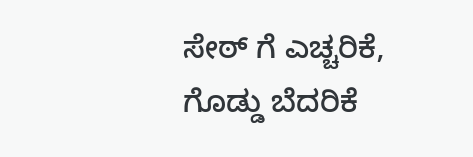ಸೇಠ್ ಗೆ ಎಚ್ಚರಿಕೆ, ಗೊಡ್ಡು ಬೆದರಿಕೆ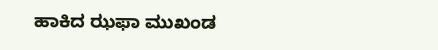ಹಾಕಿದ ಝಫಾ ಮುಖಂಡ